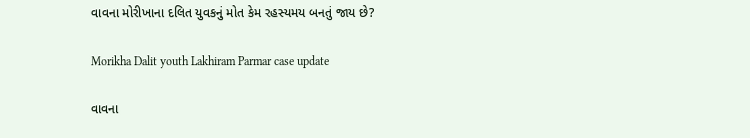વાવના મોરીખાના દલિત યુવકનું મોત કેમ રહસ્યમય બનતું જાય છે?

Morikha Dalit youth Lakhiram Parmar case update

વાવના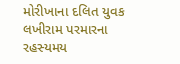મોરીખાના દલિત યુવક લખીરામ પરમારના રહસ્યમય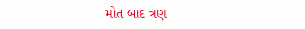મોત બાદ ત્રણ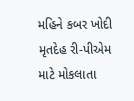મહિને કબર ખોદી મૃતદેહ રી-પીએમ માટે મોકલાતા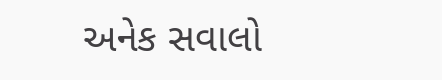અનેક સવાલો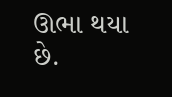ઊભા થયા છે.